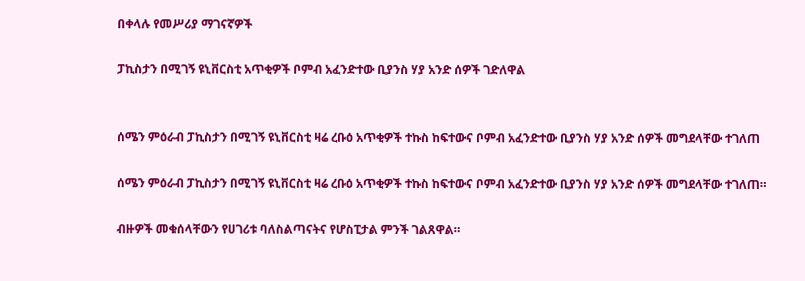በቀላሉ የመሥሪያ ማገናኛዎች

ፓኪስታን በሚገኝ ዩኒቨርስቲ አጥቂዎች ቦምብ አፈንድተው ቢያንስ ሃያ አንድ ሰዎች ገድለዋል


ሰሜን ምዕራብ ፓኪስታን በሚገኝ ዩኒቨርስቲ ዛሬ ረቡዕ አጥቂዎች ተኩስ ከፍተውና ቦምብ አፈንድተው ቢያንስ ሃያ አንድ ሰዎች መግደላቸው ተገለጠ

ሰሜን ምዕራብ ፓኪስታን በሚገኝ ዩኒቨርስቲ ዛሬ ረቡዕ አጥቂዎች ተኩስ ከፍተውና ቦምብ አፈንድተው ቢያንስ ሃያ አንድ ሰዎች መግደላቸው ተገለጠ።

ብዙዎች መቁሰላቸውን የሀገሪቱ ባለስልጣናትና የሆስፒታል ምንች ገልጸዋል።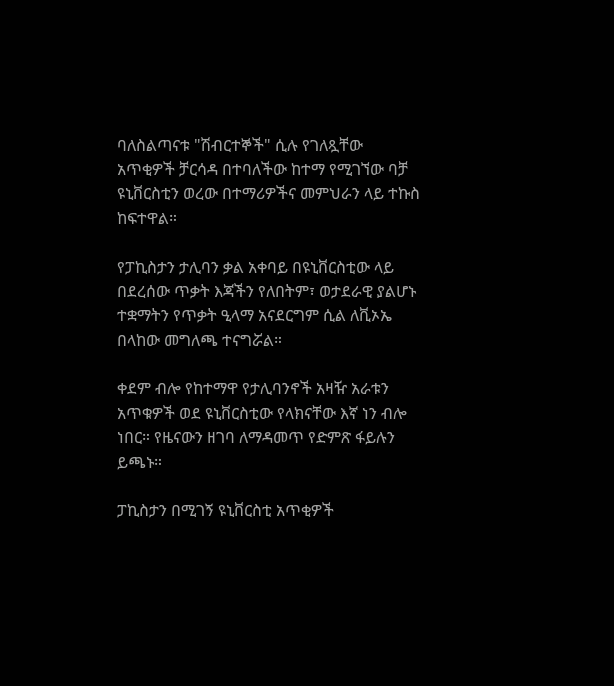ባለስልጣናቱ "ሽብርተኞች" ሲሉ የገለጿቸው አጥቂዎች ቻርሳዳ በተባለችው ከተማ የሚገኘው ባቻ ዩኒቨርስቲን ወረው በተማሪዎችና መምህራን ላይ ተኩስ ከፍተዋል።

የፓኪስታን ታሊባን ቃል አቀባይ በዩኒቨርስቲው ላይ በደረሰው ጥቃት እጃችን የለበትም፣ ወታደራዊ ያልሆኑ ተቋማትን የጥቃት ዒላማ አናደርግም ሲል ለቪኦኤ በላከው መግለጫ ተናግሯል።

ቀደም ብሎ የከተማዋ የታሊባንኖች አዛዥ አራቱን አጥቁዎች ወደ ዩኒቨርስቲው የላክናቸው እኛ ነን ብሎ ነበር። የዜናውን ዘገባ ለማዳመጥ የድምጽ ፋይሉን ይጫኑ።

ፓኪስታን በሚገኝ ዩኒቨርስቲ አጥቂዎች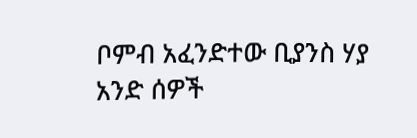ቦምብ አፈንድተው ቢያንስ ሃያ አንድ ሰዎች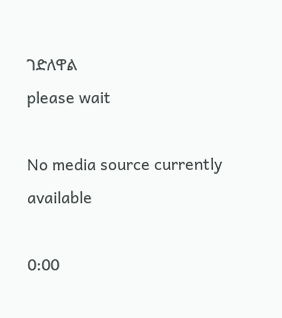ገድለዋል
please wait

No media source currently available

0:00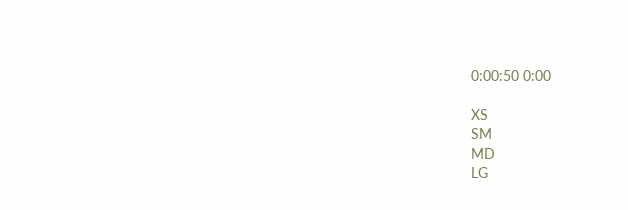0:00:50 0:00

XS
SM
MD
LG